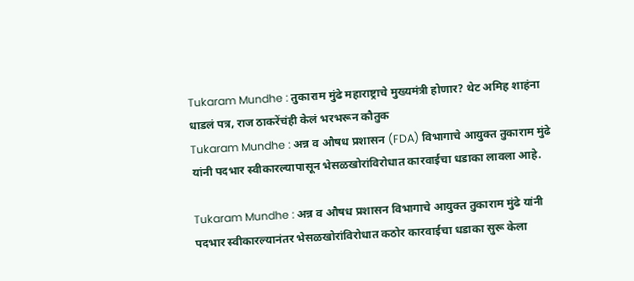Tukaram Mundhe : तुकाराम मुंढे महाराष्ट्राचे मुख्यमंत्री होणार? थेट अमिह शाहंना धाडलं पत्र, राज ठाकरेंचंही केलं भरभरून कौतुक
Tukaram Mundhe : अन्न व औषध प्रशासन (FDA) विभागाचे आयुक्त तुकाराम मुंढे यांनी पदभार स्वीकारल्यापासून भेसळखोरांविरोधात कारवाईचा धडाका लावला आहे.

Tukaram Mundhe : अन्न व औषध प्रशासन विभागाचे आयुक्त तुकाराम मुंढे यांनी पदभार स्वीकारल्यानंतर भेसळखोरांविरोधात कठोर कारवाईचा धडाका सुरू केला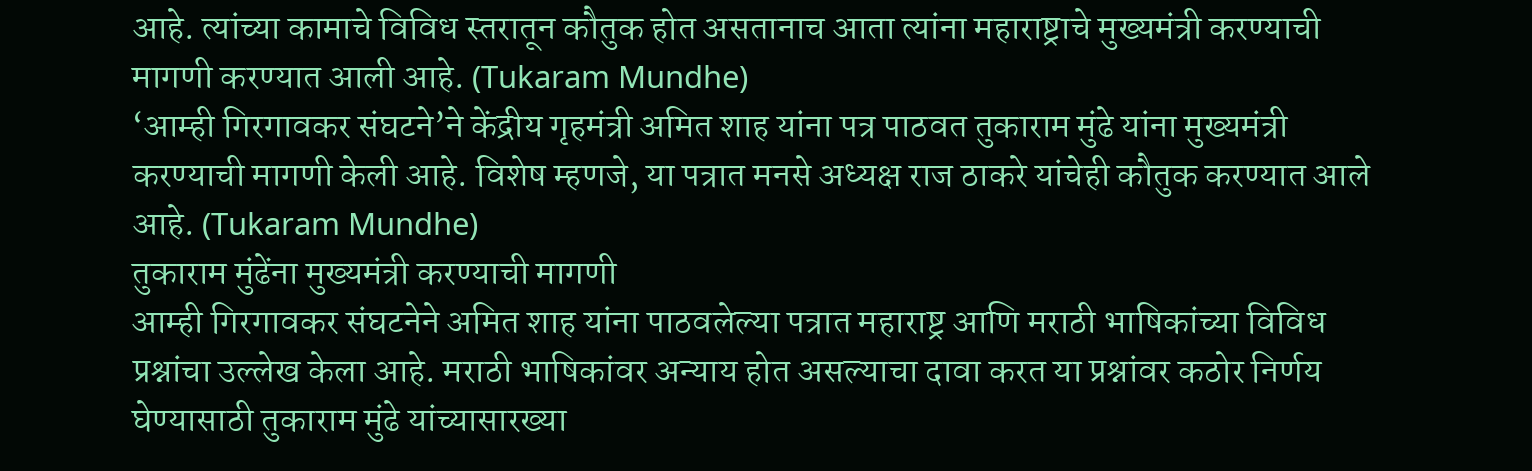आहे. त्यांच्या कामाचे विविध स्तरातून कौतुक होत असतानाच आता त्यांना महाराष्ट्राचे मुख्यमंत्री करण्याची मागणी करण्यात आली आहे. (Tukaram Mundhe)
‘आम्ही गिरगावकर संघटने’ने केंद्रीय गृहमंत्री अमित शाह यांना पत्र पाठवत तुकाराम मुंढे यांना मुख्यमंत्री करण्याची मागणी केली आहे. विशेष म्हणजे, या पत्रात मनसे अध्यक्ष राज ठाकरे यांचेही कौतुक करण्यात आले आहे. (Tukaram Mundhe)
तुकाराम मुंढेंना मुख्यमंत्री करण्याची मागणी
आम्ही गिरगावकर संघटनेने अमित शाह यांना पाठवलेल्या पत्रात महाराष्ट्र आणि मराठी भाषिकांच्या विविध प्रश्नांचा उल्लेख केला आहे. मराठी भाषिकांवर अन्याय होत असल्याचा दावा करत या प्रश्नांवर कठोर निर्णय घेण्यासाठी तुकाराम मुंढे यांच्यासारख्या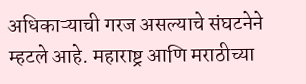अधिकाऱ्याची गरज असल्याचे संघटनेने म्हटले आहे. महाराष्ट्र आणि मराठीच्या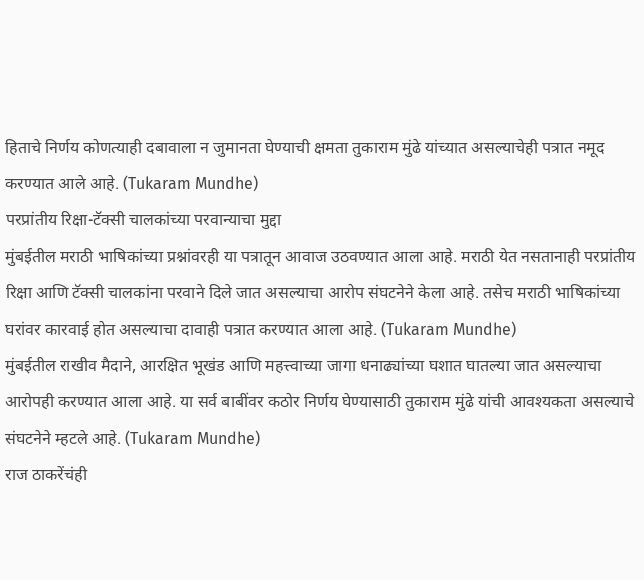हिताचे निर्णय कोणत्याही दबावाला न जुमानता घेण्याची क्षमता तुकाराम मुंढे यांच्यात असल्याचेही पत्रात नमूद करण्यात आले आहे. (Tukaram Mundhe)
परप्रांतीय रिक्षा-टॅक्सी चालकांच्या परवान्याचा मुद्दा
मुंबईतील मराठी भाषिकांच्या प्रश्नांवरही या पत्रातून आवाज उठवण्यात आला आहे. मराठी येत नसतानाही परप्रांतीय रिक्षा आणि टॅक्सी चालकांना परवाने दिले जात असल्याचा आरोप संघटनेने केला आहे. तसेच मराठी भाषिकांच्या घरांवर कारवाई होत असल्याचा दावाही पत्रात करण्यात आला आहे. (Tukaram Mundhe)
मुंबईतील राखीव मैदाने, आरक्षित भूखंड आणि महत्त्वाच्या जागा धनाढ्यांच्या घशात घातल्या जात असल्याचा आरोपही करण्यात आला आहे. या सर्व बाबींवर कठोर निर्णय घेण्यासाठी तुकाराम मुंढे यांची आवश्यकता असल्याचे संघटनेने म्हटले आहे. (Tukaram Mundhe)
राज ठाकरेंचंही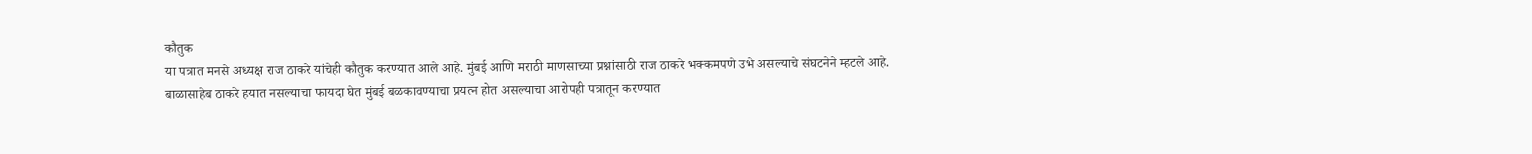कौतुक
या पत्रात मनसे अध्यक्ष राज ठाकरे यांचेही कौतुक करण्यात आले आहे. मुंबई आणि मराठी माणसाच्या प्रश्नांसाठी राज ठाकरे भक्कमपणे उभे असल्याचे संघटनेने म्हटले आहे. बाळासाहेब ठाकरे हयात नसल्याचा फायदा घेत मुंबई बळकावण्याचा प्रयत्न होत असल्याचा आरोपही पत्रातून करण्यात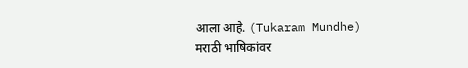आला आहे. (Tukaram Mundhe)
मराठी भाषिकांवर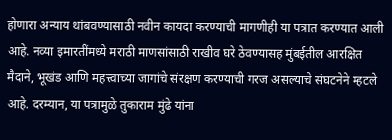होणारा अन्याय थांबवण्यासाठी नवीन कायदा करण्याची मागणीही या पत्रात करण्यात आली आहे. नव्या इमारतींमध्ये मराठी माणसांसाठी राखीव घरे ठेवण्यासह मुंबईतील आरक्षित मैदाने, भूखंड आणि महत्त्वाच्या जागांचे संरक्षण करण्याची गरज असल्याचे संघटनेने म्हटले आहे. दरम्यान, या पत्रामुळे तुकाराम मुंढे यांना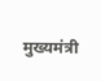मुख्यमंत्री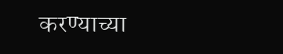करण्याच्या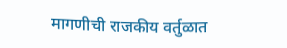मागणीची राजकीय वर्तुळात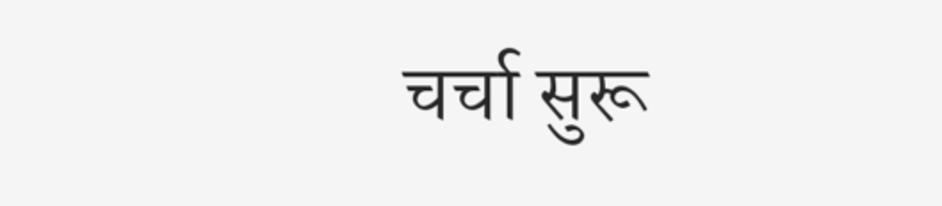चर्चा सुरू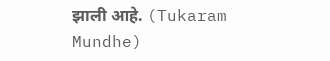झाली आहे. (Tukaram Mundhe)